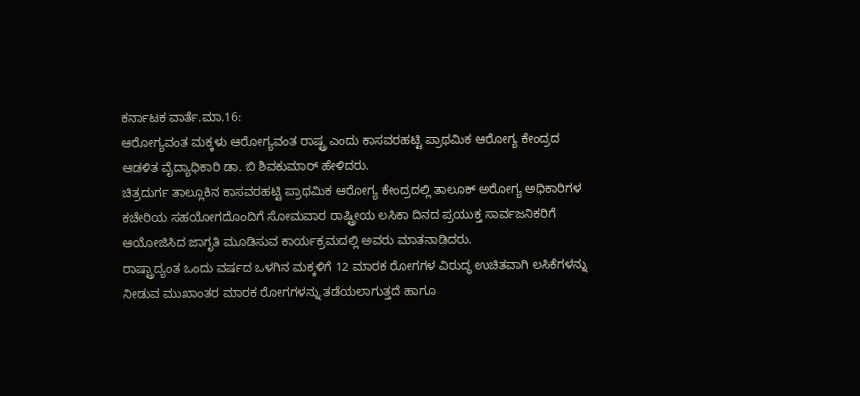ಕರ್ನಾಟಕ ವಾರ್ತೆ.ಮಾ.16:
ಆರೋಗ್ಯವಂತ ಮಕ್ಕಳು ಆರೋಗ್ಯವಂತ ರಾಷ್ಟ್ರ ಎಂದು ಕಾಸವರಹಟ್ಟಿ ಪ್ರಾಥಮಿಕ ಆರೋಗ್ಯ ಕೇಂದ್ರದ ಆಡಳಿತ ವೈದ್ಯಾಧಿಕಾರಿ ಡಾ. ಬಿ ಶಿವಕುಮಾರ್ ಹೇಳಿದರು.
ಚಿತ್ರದುರ್ಗ ತಾಲ್ಲೂಕಿನ ಕಾಸವರಹಟ್ಟಿ ಪ್ರಾಥಮಿಕ ಆರೋಗ್ಯ ಕೇಂದ್ರದಲ್ಲಿ ತಾಲೂಕ್ ಅರೋಗ್ಯ ಅಧಿಕಾರಿಗಳ ಕಚೇರಿಯ ಸಹಯೋಗದೊಂದಿಗೆ ಸೋಮವಾರ ರಾಷ್ಟ್ರೀಯ ಲಸಿಕಾ ದಿನದ ಪ್ರಯುಕ್ತ ಸಾರ್ವಜನಿಕರಿಗೆ ಆಯೋಜಿಸಿದ ಜಾಗೃತಿ ಮೂಡಿಸುವ ಕಾರ್ಯಕ್ರಮದಲ್ಲಿ ಅವರು ಮಾತನಾಡಿದರು.
ರಾಷ್ಟ್ರಾದ್ಯಂತ ಒಂದು ವರ್ಷದ ಒಳಗಿನ ಮಕ್ಕಳಿಗೆ 12 ಮಾರಕ ರೋಗಗಳ ವಿರುದ್ಧ ಉಚಿತವಾಗಿ ಲಸಿಕೆಗಳನ್ನು ನೀಡುವ ಮುಖಾಂತರ ಮಾರಕ ರೋಗಗಳನ್ನು ತಡೆಯಲಾಗುತ್ತದೆ ಹಾಗೂ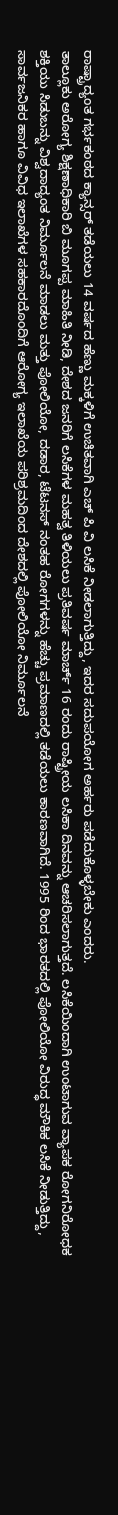ರಾಷ್ಟ್ರಾದ್ಯಂತ ಗರ್ಭಕಂಠದ ಕ್ಯಾನ್ಸರ್ ತಡೆಯಲು 14 ವರ್ಷದ ಹೆಣ್ಣು ಮಕ್ಕಳಿಗೆ ಉಚಿತವಾಗಿ ಎಚ್ ಪಿ ವಿ ಲಸಿಕೆ ನೀಡಲಾಗುತ್ತಿದ್ದು, ಇದರ ಸದುಪಯೋಗ ಅರ್ಹರು ಪಡೆದುಕೊಳ್ಳಬೇಕು ಎಂದರು.
ತಾಲ್ಲೂಕು ಅರೋಗ್ಯ ಶಿಕ್ಷಣಾಧಿಕಾರಿ ಬಿ ಮೂಗಪ್ಪ ಮಾಹಿತಿ ನೀಡಿ, ದೇಶದ ಜನರಿಗೆ ಲಸಿಕೆಗಳ ಮಹತ್ವ ತಿಳಿಯಲು ಪ್ರತಿವರ್ಷ ಮಾರ್ಚ್ 16 ರಂದು ರಾಷ್ಟ್ರೀಯ ಲಸಿಕಾ ದಿನವನ್ನು ಆಚರಿಸಲಾಗುತ್ತದೆ. ಲಸಿಕೆಯಿಂದಾಗಿ ಉಂಟಾಗುವ ವ್ಯಾಪಕ ರೋಗನಿರೋಧಕ ಶಕ್ತಿಯು ಸಿಡುಬನ್ನು ವಿಶ್ವದಾದ್ಯಂತ ನಿರ್ಮೂಲನೆ ಮಾಡಲು ಮತ್ತು ಪೋಲಿಯೋ, ದಡಾರ, ಟೆಟನಸ್ ನಂತಹ ರೋಗಗಳನ್ನು ಹೆಚ್ಚು ಪ್ರಮಾಣದಲ್ಲಿ ತಡೆಯಲು ಕಾರಣವಾಗಿದೆ. 1995 ರಿಂದ ಭಾರತದಲ್ಲಿ ಪೋಲಿಯೋ ವಿರುದ್ಧ ಮೌಕಿಕ ಲಸಿಕೆ ನೀಡುತ್ತಿದ್ದು, ಸಾರ್ವಜನಿಕರ ಹಾಗೂ ವಿವಿಧ ಇಲಾಖೆಗಳ ಸಹಕಾರದೊಂದಿಗೆ ಆರೋಗ್ಯ ಇಲಾಖೆಯ ಪರಿಶ್ರಮದಿಂದ ದೇಶದಲ್ಲಿ ಪೋಲಿಯೋ ನಿರ್ಮೂಲನೆ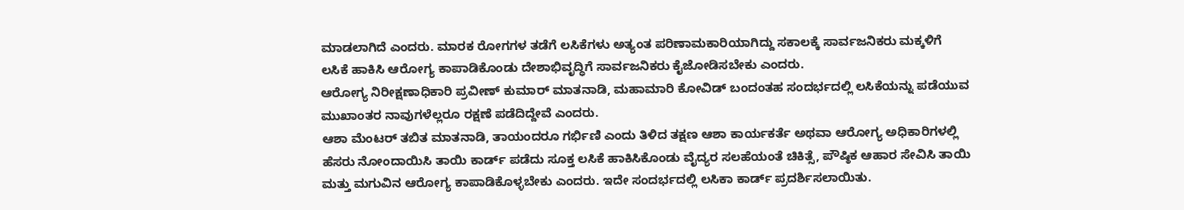ಮಾಡಲಾಗಿದೆ ಎಂದರು. ಮಾರಕ ರೋಗಗಳ ತಡೆಗೆ ಲಸಿಕೆಗಳು ಅತ್ಯಂತ ಪರಿಣಾಮಕಾರಿಯಾಗಿದ್ದು ಸಕಾಲಕ್ಕೆ ಸಾರ್ವಜನಿಕರು ಮಕ್ಕಳಿಗೆ ಲಸಿಕೆ ಹಾಕಿಸಿ ಆರೋಗ್ಯ ಕಾಪಾಡಿಕೊಂಡು ದೇಶಾಭಿವೃದ್ಧಿಗೆ ಸಾರ್ವಜನಿಕರು ಕೈಜೋಡಿಸಬೇಕು ಎಂದರು.
ಆರೋಗ್ಯ ನಿರೀಕ್ಷಣಾಧಿಕಾರಿ ಪ್ರವೀಣ್ ಕುಮಾರ್ ಮಾತನಾಡಿ, ಮಹಾಮಾರಿ ಕೋವಿಡ್ ಬಂದಂತಹ ಸಂದರ್ಭದಲ್ಲಿ ಲಸಿಕೆಯನ್ನು ಪಡೆಯುವ ಮುಖಾಂತರ ನಾವುಗಳೆಲ್ಲರೂ ರಕ್ಷಣೆ ಪಡೆದಿದ್ದೇವೆ ಎಂದರು.
ಆಶಾ ಮೆಂಟರ್ ತಬಿತ ಮಾತನಾಡಿ, ತಾಯಂದರೂ ಗರ್ಭಿಣಿ ಎಂದು ತಿಳಿದ ತಕ್ಷಣ ಆಶಾ ಕಾರ್ಯಕರ್ತೆ ಅಥವಾ ಆರೋಗ್ಯ ಅಧಿಕಾರಿಗಳಲ್ಲಿ ಹೆಸರು ನೋಂದಾಯಿಸಿ ತಾಯಿ ಕಾರ್ಡ್ ಪಡೆದು ಸೂಕ್ತ ಲಸಿಕೆ ಹಾಕಿಸಿಕೊಂಡು ವೈದ್ಯರ ಸಲಹೆಯಂತೆ ಚಿಕಿತ್ಸೆ, ಪೌಷ್ಠಿಕ ಆಹಾರ ಸೇವಿಸಿ ತಾಯಿ ಮತ್ತು ಮಗುವಿನ ಆರೋಗ್ಯ ಕಾಪಾಡಿಕೊಳ್ಳಬೇಕು ಎಂದರು. ಇದೇ ಸಂದರ್ಭದಲ್ಲಿ ಲಸಿಕಾ ಕಾರ್ಡ್ ಪ್ರದರ್ಶಿಸಲಾಯಿತು.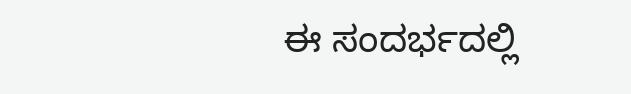ಈ ಸಂದರ್ಭದಲ್ಲಿ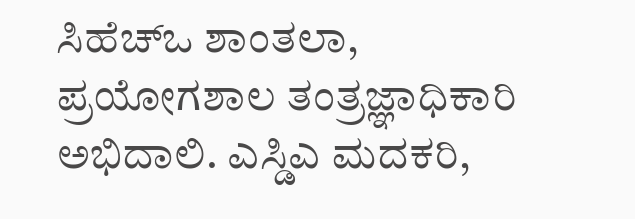ಸಿಹೆಚ್ಒ ಶಾಂತಲಾ, ಪ್ರಯೋಗಶಾಲ ತಂತ್ರಜ್ಞಾಧಿಕಾರಿ ಅಭಿದಾಲಿ. ಎಸ್ಡಿಎ ಮದಕರಿ,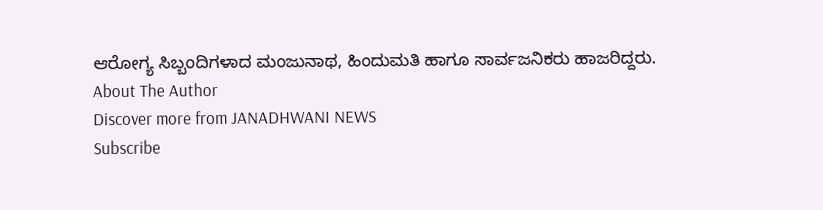ಆರೋಗ್ಯ ಸಿಬ್ಬಂದಿಗಳಾದ ಮಂಜುನಾಥ, ಹಿಂದುಮತಿ ಹಾಗೂ ಸಾರ್ವಜನಿಕರು ಹಾಜರಿದ್ದರು.
About The Author
Discover more from JANADHWANI NEWS
Subscribe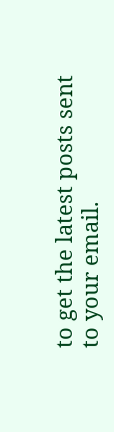to get the latest posts sent to your email.